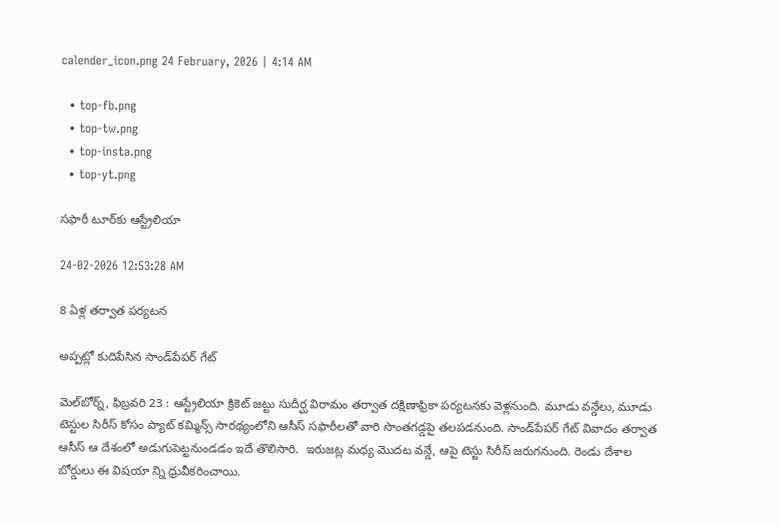calender_icon.png 24 February, 2026 | 4:14 AM

  • top-fb.png
  • top-tw.png
  • top-insta.png
  • top-yt.png

సఫారీ టూర్‌కు ఆస్ట్రేలియా

24-02-2026 12:53:28 AM

8 ఏళ్ల తర్వాత పర్యటన

అప్పట్లో కుదిపేసిన సాండ్‌పేపర్ గేట్

మెల్‌బోర్న్, ఫిబ్రవరి 23 : ఆస్ట్రేలియా క్రికెట్ జట్టు సుదీర్ఘ విరామం తర్వాత దక్షిణాఫ్రికా పర్యటనకు వెళ్లనుంది. మూడు వన్డేలు, మూడు టెస్టుల సిరీస్ కోసం ప్యాట్ కమ్మిన్స్ సారథ్యంలోని ఆసీస్ సఫారీలతో వారి సొంతగడ్డపై తలపడనుంది. సాండ్‌పేపర్ గేట్ వివాదం తర్వాత ఆసీస్ ఆ దేశంలో అడుగుపెట్టనుండడం ఇదే తొలిసారి.  ఇరుజట్ల మధ్య మొదట వన్డే, ఆపై టెస్టు సిరీస్ జరుగనుంది. రెండు దేశాల బోర్డులు ఈ విషయా న్ని ధ్రువీకరించాయి.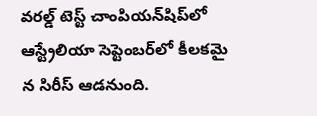వరల్డ్ టెస్ట్ చాంపియన్‌షిప్‌లో ఆస్ట్రేలియా సెప్టెంబర్‌లో కీలకమై న సిరీస్ ఆడనుంది.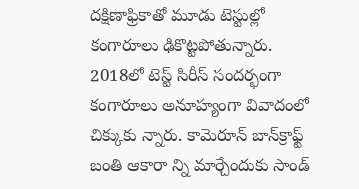దక్షిణాఫ్రికాతో మూడు టెస్టుల్లో కంగారూలు ఢికొట్టపోతున్నారు. 2018లో టెస్ట్ సిరీస్ సందర్భంగా కంగారూలు అనూహ్యంగా వివాదంలో చిక్కుకు న్నారు. కామెరూన్ బాన్‌క్రాఫ్ట్ బంతి ఆకారా న్ని మార్చేందుకు సాండ్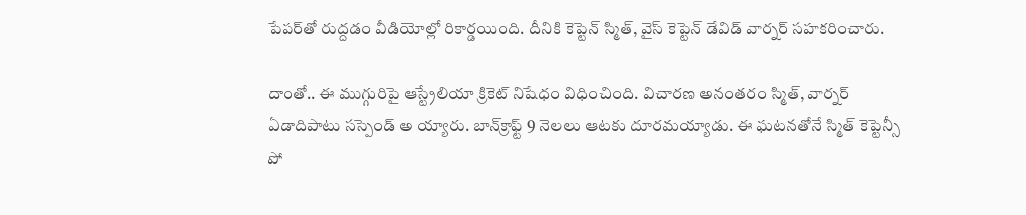పేపర్‌తో రుద్దడం వీడియోల్లో రికార్డయింది. దీనికి కెప్టెన్ స్మిత్, వైస్ కెప్టెన్ డేవిడ్ వార్నర్ సహకరించారు.

దాంతో.. ఈ ముగ్గురిపై ఆస్ట్రేలియా క్రికెట్ నిషేధం విధించింది. విచారణ అనంతరం స్మిత్, వార్నర్ ఏడాదిపాటు సస్పెండ్ అ య్యారు. బాన్‌క్రాఫ్ట్ 9 నెలలు ఆటకు దూరమయ్యాడు. ఈ ఘటనతోనే స్మిత్ కెప్టెన్సీ పో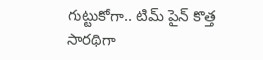గుట్టుకోగా.. టిమ్ పైన్ కొత్త సారథిగా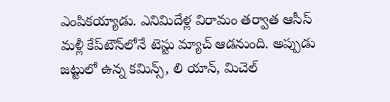ఎంపికయ్యాడు. ఎనిమిదేళ్ల విరామం తర్వాత ఆసీస్ మళ్లీ కేప్‌టౌన్‌లోనే టెస్టు మ్యాచ్ ఆడనుంది. అప్పుడు జట్టులో ఉన్న కమిన్స్, లి యాన్, మిచెల్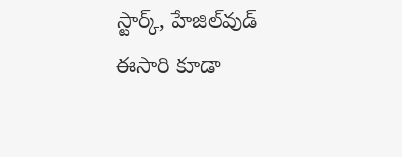స్టార్క్, హేజిల్‌వుడ్ ఈసారి కూడా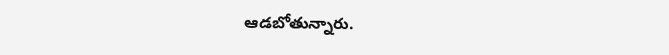ఆడబోతున్నారు.